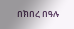በክበረ በዓሉ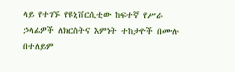ላይ የተገኙ የዩኒቨርሲቲው ከፍተኛ የሥራ ኃላፊዎች ለክርስትና እምነት ተከታዮች በሙሉ በተለይም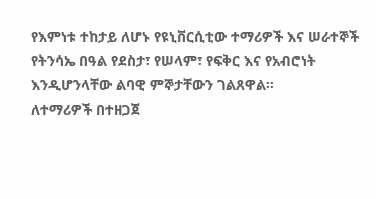የእምነቱ ተከታይ ለሆኑ የዩኒቨርሲቲው ተማሪዎች እና ሠራተኞች የትንሳኤ በዓል የደስታ፣ የሠላም፣ የፍቅር እና የአብሮነት እንዲሆንላቸው ልባዊ ምኞታቸውን ገልጸዋል።
ለተማሪዎች በተዘጋጀ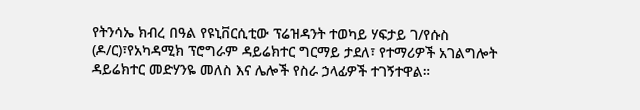የትንሳኤ ክብረ በዓል የዩኒቨርሲቲው ፕሬዝዳንት ተወካይ ሃፍታይ ገ/የሱስ (ዶ/ር)፣የአካዳሚክ ፕሮግራም ዳይሬክተር ግርማይ ታደለ፣ የተማሪዎች አገልግሎት ዳይሬክተር መድሃንዬ መለስ እና ሌሎች የስራ ኃላፊዎች ተገኝተዋል።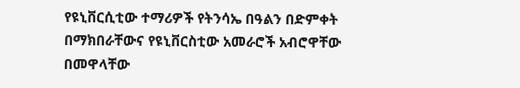የዩኒቨርሲቲው ተማሪዎች የትንሳኤ በዓልን በድምቀት በማክበራቸውና የዩኒቨርስቲው አመራሮች አብሮዋቸው በመዋላቸው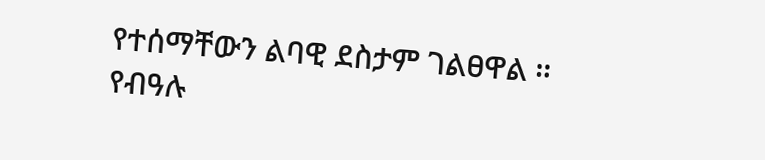የተሰማቸውን ልባዊ ደስታም ገልፀዋል ።
የብዓሉ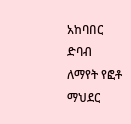አከባበር ድባብ ለማየት የፎቶ ማህደር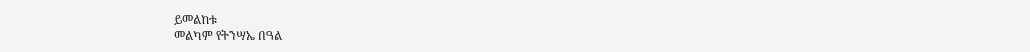ይመልከቱ
መልካም የትንሣኤ በዓል